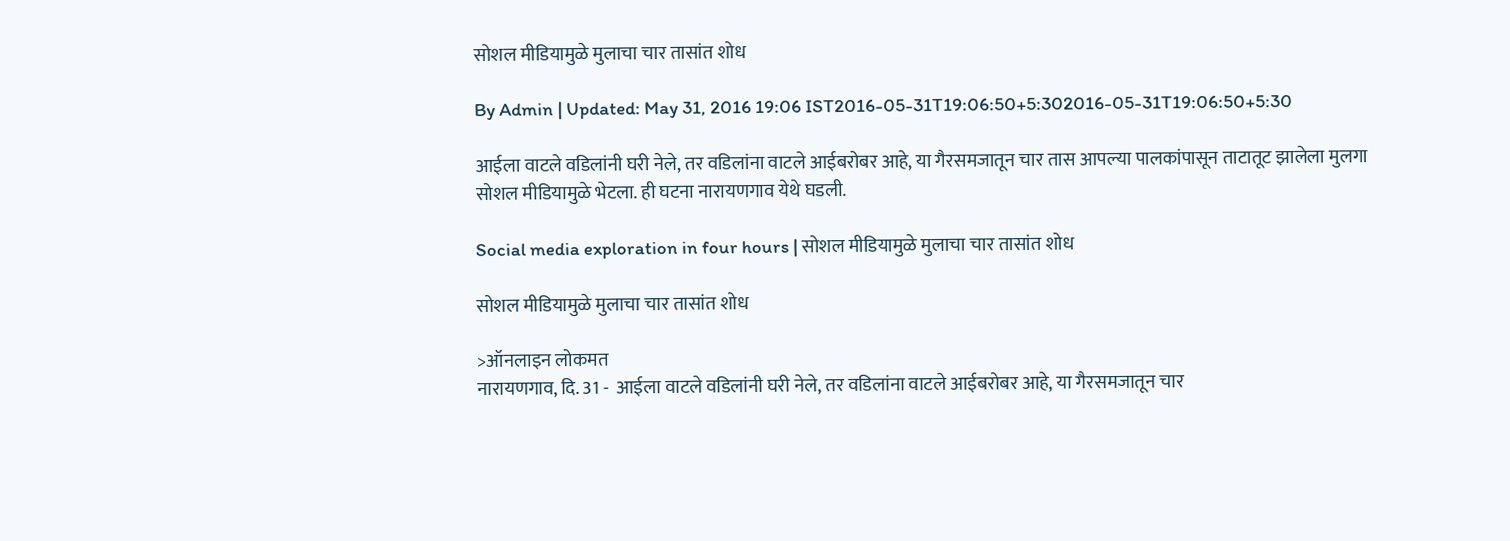सोशल मीडियामुळे मुलाचा चार तासांत शोध

By Admin | Updated: May 31, 2016 19:06 IST2016-05-31T19:06:50+5:302016-05-31T19:06:50+5:30

आईला वाटले वडिलांनी घरी नेले, तर वडिलांना वाटले आईबरोबर आहे, या गैरसमजातून चार तास आपल्या पालकांपासून ताटातूट झालेला मुलगा सोशल मीडियामुळे भेटला. ही घटना नारायणगाव येथे घडली.

Social media exploration in four hours | सोशल मीडियामुळे मुलाचा चार तासांत शोध

सोशल मीडियामुळे मुलाचा चार तासांत शोध

>ऑनलाइन लोकमत
नारायणगाव, दि. 31 -  आईला वाटले वडिलांनी घरी नेले, तर वडिलांना वाटले आईबरोबर आहे, या गैरसमजातून चार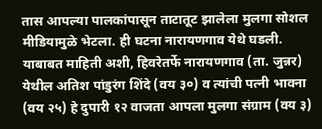तास आपल्या पालकांपासून ताटातूट झालेला मुलगा सोशल मीडियामुळे भेटला. ही घटना नारायणगाव येथे घडली.
याबाबत माहिती अशी, हिवरेतर्फे नारायणगाव (ता. जुन्नर) येथील अतिश पांडुरंग शिंदे (वय ३०) व त्यांची पत्नी भावना (वय २५) हे दुपारी १२ वाजता आपला मुलगा संग्राम (वय ३)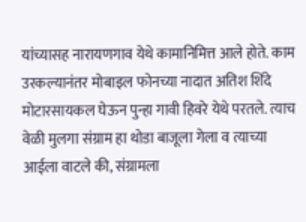यांच्यासह नारायणगाव येथे कामानिमित्त आले होते. काम उरकल्यानंतर मोबाइल फोनच्या नादात अतिश शिंदे मोटारसायकल घेऊन पुन्हा गावी हिवरे येथे परतले. त्याच वेळी मुलगा संग्राम हा थोडा बाजूला गेला व त्याच्या आईला वाटले की, संग्रामला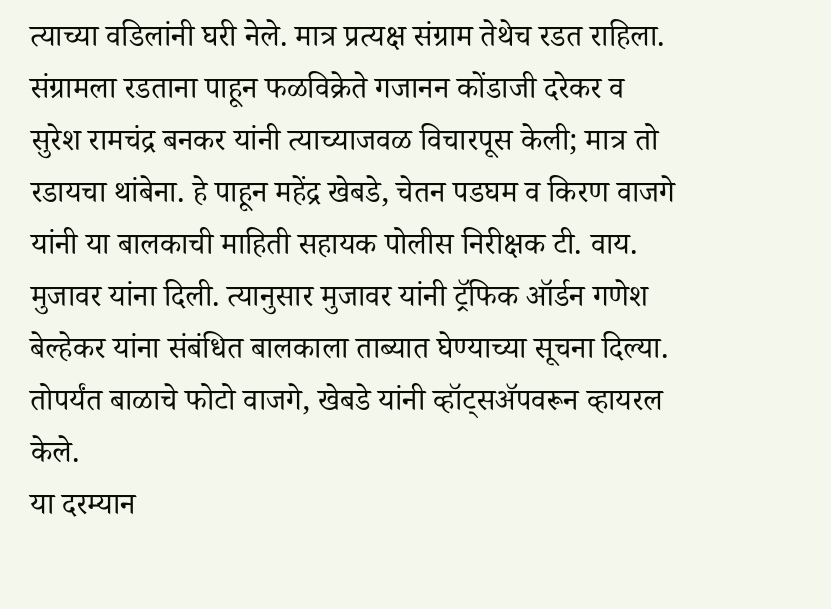त्याच्या वडिलांनी घरी नेले. मात्र प्रत्यक्ष संग्राम तेथेच रडत राहिला. संग्रामला रडताना पाहून फळविक्रेते गजानन कोंडाजी दरेकर व सुरेश रामचंद्र बनकर यांनी त्याच्याजवळ विचारपूस केली; मात्र तो रडायचा थांबेना. हे पाहून महेंद्र खेबडे, चेतन पडघम व किरण वाजगे यांनी या बालकाची माहिती सहायक पोलीस निरीक्षक टी. वाय. मुजावर यांना दिली. त्यानुसार मुजावर यांनी ट्रॅफिक ऑर्डन गणेश बेल्हेकर यांना संबंधित बालकाला ताब्यात घेण्याच्या सूचना दिल्या. तोपर्यंत बाळाचे फोटो वाजगे, खेबडे यांनी व्हॉट्सअ‍ॅपवरून व्हायरल केले.
या दरम्यान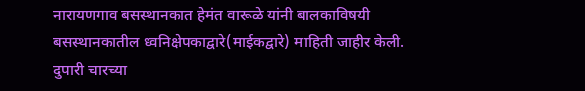नारायणगाव बसस्थानकात हेमंत वारूळे यांनी बालकाविषयी बसस्थानकातील ध्वनिक्षेपकाद्वारे(माईकद्वारे) माहिती जाहीर केली. दुपारी चारच्या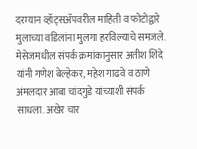दरम्यान व्हॉट्सअ‍ॅपवरील माहिती व फोटोद्वारे मुलाच्या वडिलांना मुलगा हरविल्याचे समजले. मेसेजमधील संपर्क क्रमांकानुसार अतीश शिंदे यांनी गणेश बेल्हेकर, महेश गाढवे व ठाणे अंमलदार आबा चांदगुडे यांच्याशी संपर्क साधला. अखेर चार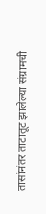तासांनंतर ताटातूट झालेल्या संग्रामची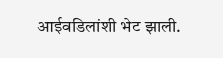आईवडिलांशी भेट झाली.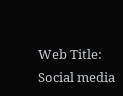Web Title: Social media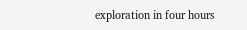exploration in four hours